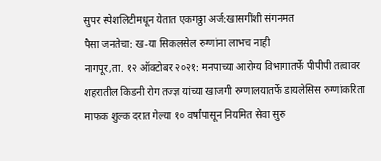सुपर स्पेशलिटीमधून येतात एकगठ्ठा अर्ज:खासगींशी संगनमत
पैसा जनतेचा: ख-या सिकलसेल रुग्णांना लाभच नाही
नागपूर,ता. १२ ऑक्टोबर २०२१: मनपाच्या आरोग्य विभागातर्फे पीपीपी तत्वावर शहरातील किडनी रोग तज्ज्ञ यांच्या खाजगी रुग्णालयातर्फे डायलेसिस रुग्णांकरिता माफक शुल्क दरात गेल्या १० वर्षांपासून नियमित सेवा सुरु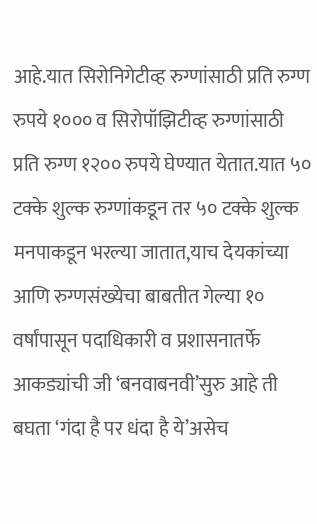आहे.यात सिरोनिगेटीव्ह रुग्णांसाठी प्रति रुग्ण रुपये १००० व सिरोपॉझिटीव्ह रुग्णांसाठी प्रति रुग्ण १२०० रुपये घेण्यात येतात.यात ५० टक्के शुल्क रुग्णांकडून तर ५० टक्के शुल्क मनपाकडून भरल्या जातात,याच देयकांच्या आणि रुग्णसंख्येचा बाबतीत गेल्या १० वर्षांपासून पदाधिकारी व प्रशासनातर्फे आकड्यांची जी ‘बनवाबनवी’सुरु आहे ती बघता ‘गंदा है पर धंदा है ये’असेच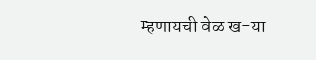म्हणायची वेळ ख-या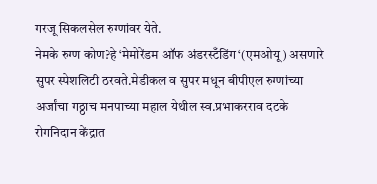गरजू सिकलसेल रुग्णांवर येते.
नेमके रुग्ण कोण?हे ‘मेमोरेंडम ऑफ अंडरस्टँडिंग‘(एमओयू) असणारे सुपर स्पेशलिटी ठरवते.मेडीकल व सुपर मधून बीपीएल रुग्णांच्या अर्जांचा गठ्ठाच मनपाच्या महाल येथील स्व.प्रभाकरराव दटके रोगनिदान केंद्रात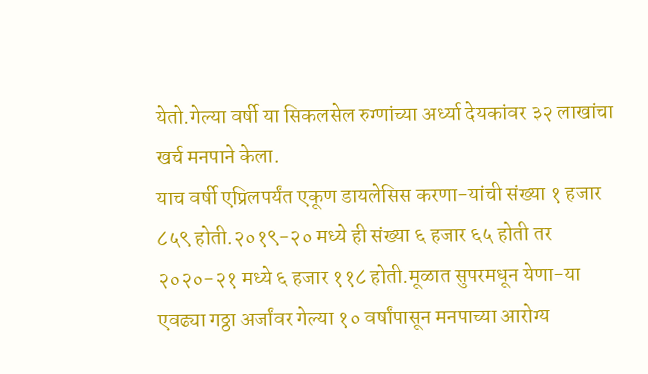येतो.गेल्या वर्षी या सिकलसेल रुग्णांच्या अर्ध्या देयकांवर ३२ लाखांचा खर्च मनपाने केला.
याच वर्षी एप्रिलपर्यंत एकूण डायलेसिस करणा-यांची संख्या १ हजार ८५९ होती.२०१९-२० मध्ये ही संख्या ६ हजार ६५ होती तर २०२०-२१ मध्ये ६ हजार ११८ होती.मूळात सुपरमधून येणा-या एवढ्या गठ्ठा अर्जांवर गेल्या १० वर्षांपासून मनपाच्या आरोग्य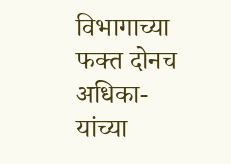विभागाच्या फक्त दोनच अधिका-यांच्या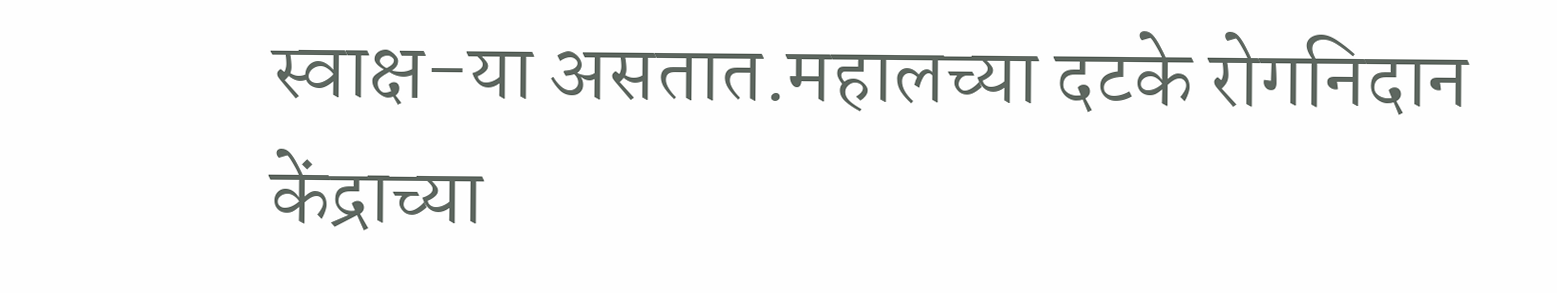स्वाक्ष-या असतात.महालच्या दटके रोगनिदान केंद्राच्या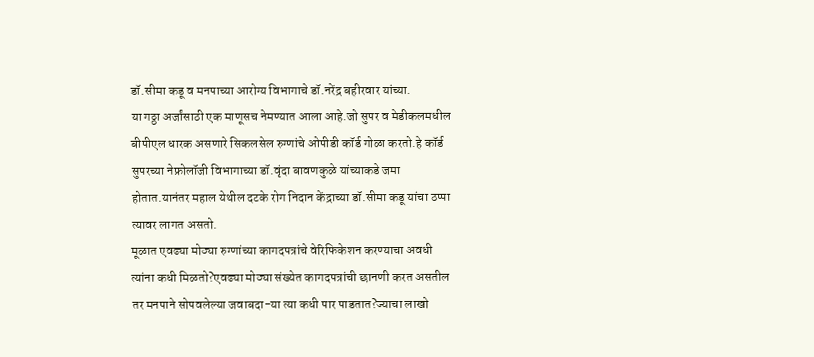डॉ.सीमा कडू व मनपाच्या आरोग्य विभागाचे डॉ.नरेंद्र बहीरवार यांच्या.
या गठ्ठा अर्जांसाठी एक माणूसच नेमण्यात आला आहे.जो सुपर व मेडीकलमधील बीपीएल धारक असणारे सिकलसेल रुग्णांचे ओपीडी कॉर्ड गोळा करतो.हे कॉर्ड सुपरच्या नेफ्रोलॉजी विभागाच्या डॉ.वृंदा बावणकुळे यांच्याकडे जमा होतात.यानंतर महाल येथील दटके रोग निदान केंद्राच्या डॉ.सीमा कडू यांचा ठप्पा त्यावर लागत असतो.
मूळात एवढ्या मोठ्या रुग्णांच्या कागदपत्रांचे वेरिफिकेशन करण्याचा अवधी त्यांना कधी मिळतो?एवढ्या मोठ्या संख्येत कागदपत्रांची छानणी करत असतील तर मनपाने सोपवलेल्या जवाबदा-या त्या कधी पार पाडतात?ज्याचा लाखो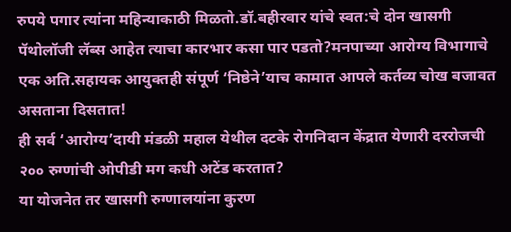रुपये पगार त्यांना महिन्याकाठी मिळतो.डॉ.बहीरवार यांचे स्वत:चे दोन खासगी पॅथोलॉजी लॅब्स आहेत त्याचा कारभार कसा पार पडतो?मनपाच्या आरोग्य विभागाचे एक अति.सहायक आयुक्तही संपूर्ण ‘निष्ठेने’याच कामात आपले कर्तव्य चोख बजावत असताना दिसतात!
ही सर्व ‘आरोग्य’दायी मंडळी महाल येथील दटके रोगनिदान केंद्रात येणारी दररोजची २०० रुग्णांची ओपीडी मग कधी अटेंड करतात?
या योजनेत तर खासगी रुग्णालयांना कुरण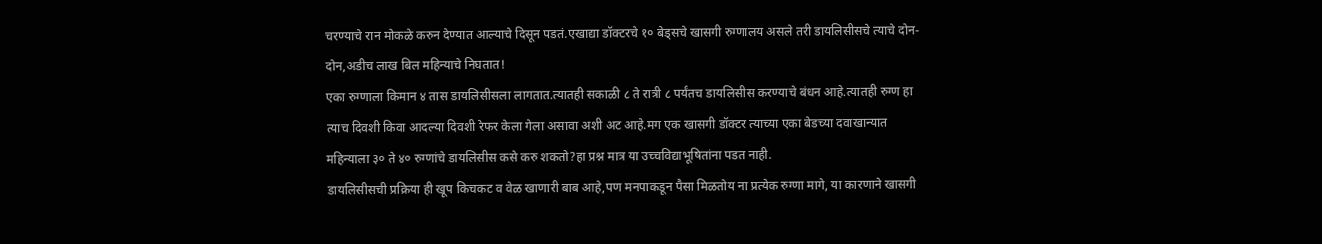चरण्याचे रान मोकळे करुन देण्यात आल्याचे दिसून पडतं.एखाद्या डॉक्टरचे १० बेड्सचे खासगी रुग्णालय असले तरी डायलिसीसचे त्याचे दोन-दोन,अडीच लाख बिल महिन्याचे निघतात!
एका रुग्णाला किमान ४ तास डायलिसीसला लागतात.त्यातही सकाळी ८ ते रात्री ८ पर्यंतच डायलिसीस करण्याचे बंधन आहे.त्यातही रुग्ण हा त्याच दिवशी किवा आदल्या दिवशी रेफर केला गेला असावा अशी अट आहे.मग एक खासगी डॉक्टर त्याच्या एका बेडच्या दवाखान्यात महिन्याला ३० ते ४० रुग्णांचे डायलिसीस कसे करु शकतो?हा प्रश्न मात्र या उच्चविद्याभूषितांना पडत नाही.
डायलिसीसची प्रक्रिया ही खूप किचकट व वेळ खाणारी बाब आहे,पण मनपाकडून पैसा मिळतोय ना प्रत्येक रुग्णा मागे, या कारणाने खासगी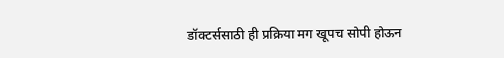डॉक्टर्ससाठी ही प्रक्रिया मग खूपच सोपी होऊन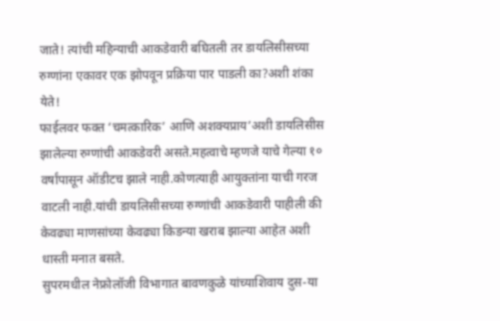जाते! त्यांची महिन्याची आकडेवारी बघितली तर डायलिसीसच्या रुग्णांना एकावर एक झोपवून प्रक्रिया पार पाडली का?अशी शंका येते!
फाईलवर फक्त ‘चमत्कारिक’ आणि अशक्यप्राय’अशी डायलिसीस झालेल्या रुग्णांची आकडेवरी असते.महत्वाचे म्हणजे याचे गेल्या १० वर्षांपासून ऑडीटच झाले नाही.कोणत्याही आयुक्तांना याची गरज वाटली नाही.यांची डायलिसीसच्या रुग्णांची आकडेवारी पाहीली की केवढ्या माणसांच्या केवढ्या किडन्या खराब झाल्या आहेत अशी धास्ती मनात बसते.
सुपरमधील नेफ्रोलॉजी विभागात बावणकुळे यांच्याशिवाय दुस-या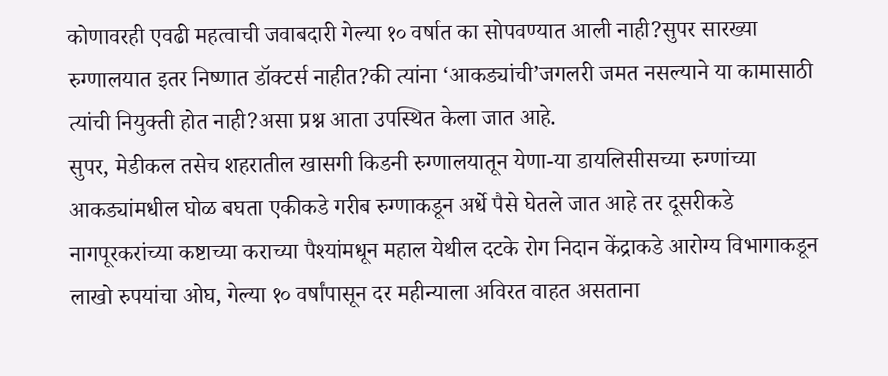कोणावरही एवढी महत्वाची जवाबदारी गेल्या १० वर्षात का सोपवण्यात आली नाही?सुपर सारख्या रुग्णालयात इतर निष्णात डॉक्टर्स नाहीत?की त्यांना ‘आकड्यांची’जगलरी जमत नसल्याने या कामासाठी त्यांची नियुक्ती होत नाही?असा प्रश्न आता उपस्थित केला जात आहे.
सुपर, मेडीकल तसेच शहरातील खासगी किडनी रुग्णालयातून येणा-या डायलिसीसच्या रुग्णांच्या आकड्यांमधील घोळ बघता एकीकडे गरीब रुग्णाकडून अर्धे पैसे घेतले जात आहे तर दूसरीकडे नागपूरकरांच्या कष्टाच्या कराच्या पैश्यांमधून महाल येथील दटके रोग निदान केंद्राकडे आरोग्य विभागाकडून लाखो रुपयांचा ओघ, गेल्या १० वर्षांपासून दर महीन्याला अविरत वाहत असताना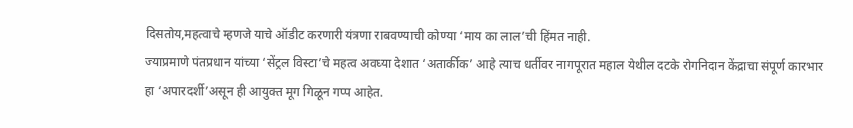दिसतोय,महत्वाचे म्हणजे याचे ऑडीट करणारी यंत्रणा राबवण्याची कोण्या ‘माय का लाल’ची हिंमत नाही.
ज्याप्रमाणे पंतप्रधान यांच्या ‘सेंट्रल विस्टा’चे महत्व अवघ्या देशात ‘अतार्कीक’ आहे त्याच धर्तीवर नागपूरात महाल येथील दटके रोगनिदान केंद्राचा संपूर्ण कारभार हा ‘अपारदर्शी’असून ही आयुक्त मूग गिळून गप्प आहेत.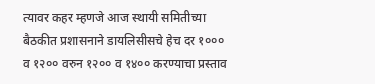त्यावर कहर म्हणजे आज स्थायी समितीच्या बैठकीत प्रशासनाने डायलिसीसचे हेच दर १००० व १२०० वरुन १२०० व १४०० करण्याचा प्रस्ताव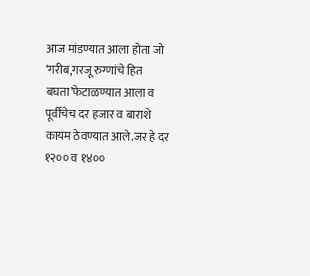आज मांडण्यात आला होता जो ‘गरीब,गरजू रुग्णांचे हित बघता’फेटाळण्यात आला व पूर्वीचेच दर हजार व बाराशे कायम ठेवण्यात आले.जर हे दर १२०० व १४००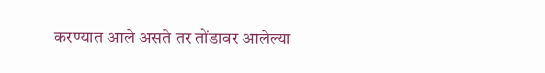करण्यात आले असते तर तोंडावर आलेल्या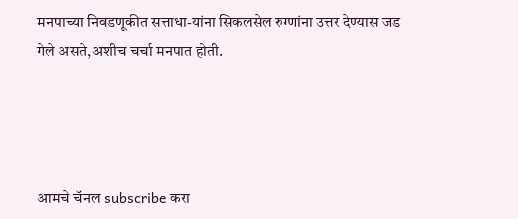मनपाच्या निवडणूकीत सत्ताधा-यांना सिकलसेल रुग्णांना उत्तर देण्यास जड गेले असते,अशीच चर्चा मनपात होती.




आमचे चॅनल subscribe करा